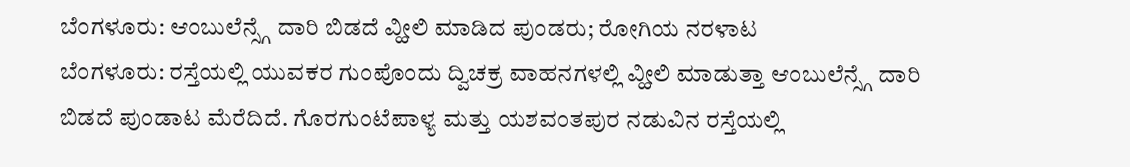ಬೆಂಗಳೂರು: ಆಂಬುಲೆನ್ಸ್ಗೆ ದಾರಿ ಬಿಡದೆ ವ್ಹೀಲಿ ಮಾಡಿದ ಪುಂಡರು; ರೋಗಿಯ ನರಳಾಟ
ಬೆಂಗಳೂರು: ರಸ್ತೆಯಲ್ಲಿ ಯುವಕರ ಗುಂಪೊಂದು ದ್ವಿಚಕ್ರ ವಾಹನಗಳಲ್ಲಿ ವ್ಹೀಲಿ ಮಾಡುತ್ತಾ ಆಂಬುಲೆನ್ಸ್ಗೆ ದಾರಿ ಬಿಡದೆ ಪುಂಡಾಟ ಮೆರೆದಿದೆ. ಗೊರಗುಂಟೆಪಾಳ್ಯ ಮತ್ತು ಯಶವಂತಪುರ ನಡುವಿನ ರಸ್ತೆಯಲ್ಲಿ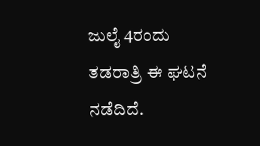ಜುಲೈ 4ರಂದು ತಡರಾತ್ರಿ ಈ ಘಟನೆ ನಡೆದಿದೆ.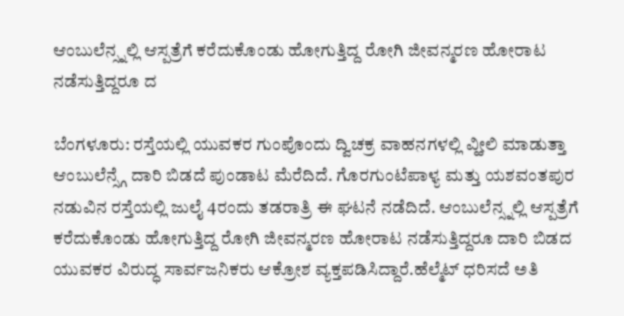ಆಂಬುಲೆನ್ಸ್ನಲ್ಲಿ ಆಸ್ಪತ್ರೆಗೆ ಕರೆದುಕೊಂಡು ಹೋಗುತ್ತಿದ್ದ ರೋಗಿ ಜೀವನ್ಮರಣ ಹೋರಾಟ ನಡೆಸುತ್ತಿದ್ದರೂ ದ

ಬೆಂಗಳೂರು: ರಸ್ತೆಯಲ್ಲಿ ಯುವಕರ ಗುಂಪೊಂದು ದ್ವಿಚಕ್ರ ವಾಹನಗಳಲ್ಲಿ ವ್ಹೀಲಿ ಮಾಡುತ್ತಾ ಆಂಬುಲೆನ್ಸ್ಗೆ ದಾರಿ ಬಿಡದೆ ಪುಂಡಾಟ ಮೆರೆದಿದೆ. ಗೊರಗುಂಟೆಪಾಳ್ಯ ಮತ್ತು ಯಶವಂತಪುರ ನಡುವಿನ ರಸ್ತೆಯಲ್ಲಿ ಜುಲೈ 4ರಂದು ತಡರಾತ್ರಿ ಈ ಘಟನೆ ನಡೆದಿದೆ. ಆಂಬುಲೆನ್ಸ್ನಲ್ಲಿ ಆಸ್ಪತ್ರೆಗೆ ಕರೆದುಕೊಂಡು ಹೋಗುತ್ತಿದ್ದ ರೋಗಿ ಜೀವನ್ಮರಣ ಹೋರಾಟ ನಡೆಸುತ್ತಿದ್ದರೂ ದಾರಿ ಬಿಡದ ಯುವಕರ ವಿರುದ್ಧ ಸಾರ್ವಜನಿಕರು ಆಕ್ರೋಶ ವ್ಯಕ್ತಪಡಿಸಿದ್ದಾರೆ.ಹೆಲ್ಮೆಟ್ ಧರಿಸದೆ ಅತಿ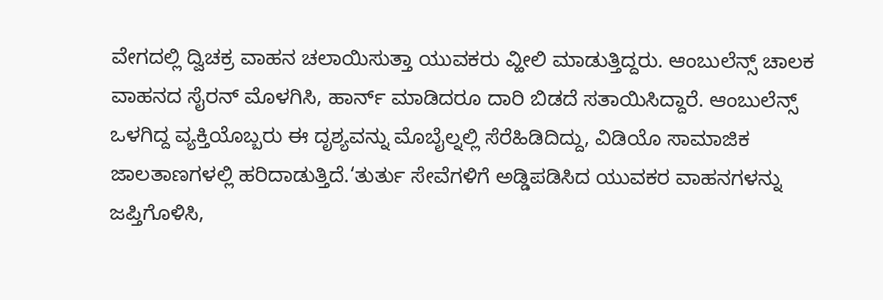ವೇಗದಲ್ಲಿ ದ್ವಿಚಕ್ರ ವಾಹನ ಚಲಾಯಿಸುತ್ತಾ ಯುವಕರು ವ್ಹೀಲಿ ಮಾಡುತ್ತಿದ್ದರು. ಆಂಬುಲೆನ್ಸ್ ಚಾಲಕ ವಾಹನದ ಸೈರನ್ ಮೊಳಗಿಸಿ, ಹಾರ್ನ್ ಮಾಡಿದರೂ ದಾರಿ ಬಿಡದೆ ಸತಾಯಿಸಿದ್ದಾರೆ. ಆಂಬುಲೆನ್ಸ್ ಒಳಗಿದ್ದ ವ್ಯಕ್ತಿಯೊಬ್ಬರು ಈ ದೃಶ್ಯವನ್ನು ಮೊಬೈಲ್ನಲ್ಲಿ ಸೆರೆಹಿಡಿದಿದ್ದು, ವಿಡಿಯೊ ಸಾಮಾಜಿಕ ಜಾಲತಾಣಗಳಲ್ಲಿ ಹರಿದಾಡುತ್ತಿದೆ.‘ತುರ್ತು ಸೇವೆಗಳಿಗೆ ಅಡ್ಡಿಪಡಿಸಿದ ಯುವಕರ ವಾಹನಗಳನ್ನು ಜಪ್ತಿಗೊಳಿಸಿ,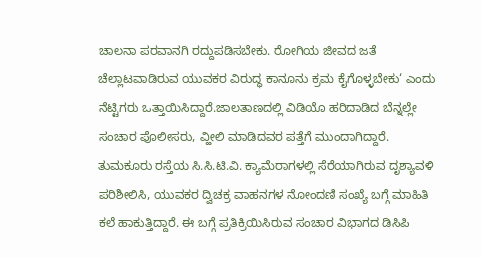ಚಾಲನಾ ಪರವಾನಗಿ ರದ್ದುಪಡಿಸಬೇಕು. ರೋಗಿಯ ಜೀವದ ಜತೆ ಚೆಲ್ಲಾಟವಾಡಿರುವ ಯುವಕರ ವಿರುದ್ಧ ಕಾನೂನು ಕ್ರಮ ಕೈಗೊಳ್ಳಬೇಕು‘ ಎಂದು ನೆಟ್ಟಿಗರು ಒತ್ತಾಯಿಸಿದ್ದಾರೆ.ಜಾಲತಾಣದಲ್ಲಿ ವಿಡಿಯೊ ಹರಿದಾಡಿದ ಬೆನ್ನಲ್ಲೇ ಸಂಚಾರ ಪೊಲೀಸರು, ವ್ಹೀಲಿ ಮಾಡಿದವರ ಪತ್ತೆಗೆ ಮುಂದಾಗಿದ್ದಾರೆ. ತುಮಕೂರು ರಸ್ತೆಯ ಸಿ.ಸಿ.ಟಿ.ವಿ. ಕ್ಯಾಮೆರಾಗಳಲ್ಲಿ ಸೆರೆಯಾಗಿರುವ ದೃಶ್ಯಾವಳಿ ಪರಿಶೀಲಿಸಿ, ಯುವಕರ ದ್ವಿಚಕ್ರ ವಾಹನಗಳ ನೋಂದಣಿ ಸಂಖ್ಯೆ ಬಗ್ಗೆ ಮಾಹಿತಿ ಕಲೆ ಹಾಕುತ್ತಿದ್ದಾರೆ. ಈ ಬಗ್ಗೆ ಪ್ರತಿಕ್ರಿಯಿಸಿರುವ ಸಂಚಾರ ವಿಭಾಗದ ಡಿಸಿಪಿ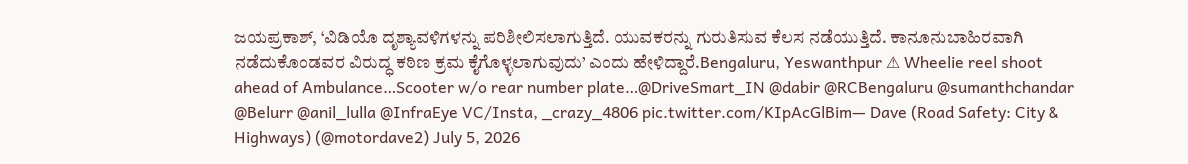ಜಯಪ್ರಕಾಶ್, ‘ವಿಡಿಯೊ ದೃಶ್ಯಾವಳಿಗಳನ್ನು ಪರಿಶೀಲಿಸಲಾಗುತ್ತಿದೆ. ಯುವಕರನ್ನು ಗುರುತಿಸುವ ಕೆಲಸ ನಡೆಯುತ್ತಿದೆ. ಕಾನೂನುಬಾಹಿರವಾಗಿ ನಡೆದುಕೊಂಡವರ ವಿರುದ್ಧ ಕಠಿಣ ಕ್ರಮ ಕೈಗೊಳ್ಳಲಾಗುವುದು’ ಎಂದು ಹೇಳಿದ್ದಾರೆ.Bengaluru, Yeswanthpur ⚠ Wheelie reel shoot ahead of Ambulance…Scooter w/o rear number plate…@DriveSmart_IN @dabir @RCBengaluru @sumanthchandar @Belurr @anil_lulla @InfraEye VC/Insta, _crazy_4806 pic.twitter.com/KIpAcGlBim— Dave (Road Safety: City & Highways) (@motordave2) July 5, 2026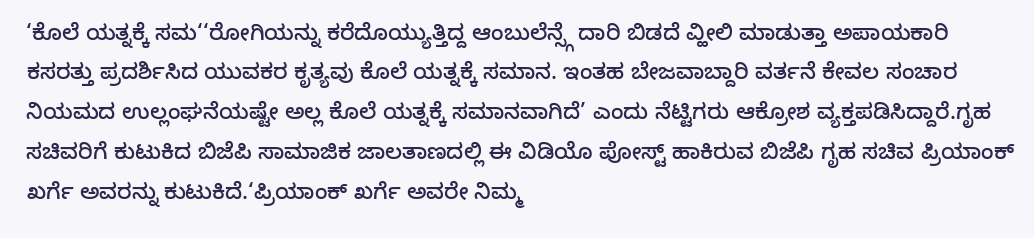‘ಕೊಲೆ ಯತ್ನಕ್ಕೆ ಸಮ‘‘ರೋಗಿಯನ್ನು ಕರೆದೊಯ್ಯುತ್ತಿದ್ದ ಆಂಬುಲೆನ್ಸ್ಗೆ ದಾರಿ ಬಿಡದೆ ವ್ಹೀಲಿ ಮಾಡುತ್ತಾ ಅಪಾಯಕಾರಿ ಕಸರತ್ತು ಪ್ರದರ್ಶಿಸಿದ ಯುವಕರ ಕೃತ್ಯವು ಕೊಲೆ ಯತ್ನಕ್ಕೆ ಸಮಾನ. ಇಂತಹ ಬೇಜವಾಬ್ದಾರಿ ವರ್ತನೆ ಕೇವಲ ಸಂಚಾರ ನಿಯಮದ ಉಲ್ಲಂಘನೆಯಷ್ಟೇ ಅಲ್ಲ ಕೊಲೆ ಯತ್ನಕ್ಕೆ ಸಮಾನವಾಗಿದೆ’ ಎಂದು ನೆಟ್ಟಿಗರು ಆಕ್ರೋಶ ವ್ಯಕ್ತಪಡಿಸಿದ್ದಾರೆ.ಗೃಹ ಸಚಿವರಿಗೆ ಕುಟುಕಿದ ಬಿಜೆಪಿ ಸಾಮಾಜಿಕ ಜಾಲತಾಣದಲ್ಲಿ ಈ ವಿಡಿಯೊ ಪೋಸ್ಟ್ ಹಾಕಿರುವ ಬಿಜೆಪಿ ಗೃಹ ಸಚಿವ ಪ್ರಿಯಾಂಕ್ ಖರ್ಗೆ ಅವರನ್ನು ಕುಟುಕಿದೆ.‘ಪ್ರಿಯಾಂಕ್ ಖರ್ಗೆ ಅವರೇ ನಿಮ್ಮ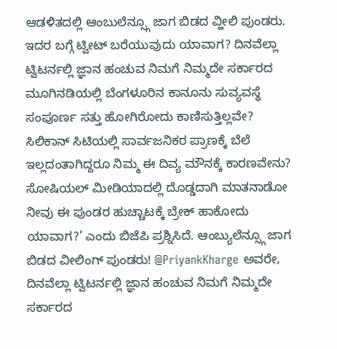ಆಡಳಿತದಲ್ಲಿ ಆಂಬುಲೆನ್ಸ್ಗೂ ಜಾಗ ಬಿಡದ ವ್ಹೀಲಿ ಪುಂಡರು. ಇದರ ಬಗ್ಗೆ ಟ್ವೀಟ್ ಬರೆಯುವುದು ಯಾವಾಗ? ದಿನವೆಲ್ಲಾ ಟ್ವಿಟರ್ನಲ್ಲಿ ಜ್ಞಾನ ಹಂಚುವ ನಿಮಗೆ ನಿಮ್ಮದೇ ಸರ್ಕಾರದ ಮೂಗಿನಡಿಯಲ್ಲಿ ಬೆಂಗಳೂರಿನ ಕಾನೂನು ಸುವ್ಯವಸ್ಥೆ ಸಂಪೂರ್ಣ ಸತ್ತು ಹೋಗಿರೋದು ಕಾಣಿಸುತ್ತಿಲ್ಲವೇ? ಸಿಲಿಕಾನ್ ಸಿಟಿಯಲ್ಲಿ ಸಾರ್ವಜನಿಕರ ಪ್ರಾಣಕ್ಕೆ ಬೆಲೆ ಇಲ್ಲದಂತಾಗಿದ್ದರೂ ನಿಮ್ಮ ಈ ದಿವ್ಯ ಮೌನಕ್ಕೆ ಕಾರಣವೇನು? ಸೋಷಿಯಲ್ ಮೀಡಿಯಾದಲ್ಲಿ ದೊಡ್ಡದಾಗಿ ಮಾತನಾಡೋ ನೀವು ಈ ಪುಂಡರ ಹುಚ್ಚಾಟಕ್ಕೆ ಬ್ರೇಕ್ ಹಾಕೋದು ಯಾವಾಗ?’ ಎಂದು ಬಿಜೆಪಿ ಪ್ರಶ್ನಿಸಿದೆ. ಆಂಬ್ಯುಲೆನ್ಸ್ಗೂ ಜಾಗ ಬಿಡದ ವೀಲಿಂಗ್ ಪುಂಡರು! @PriyankKharge ಅವರೇ, ದಿನವೆಲ್ಲಾ ಟ್ವಿಟರ್ನಲ್ಲಿ ಜ್ಞಾನ ಹಂಚುವ ನಿಮಗೆ ನಿಮ್ಮದೇ ಸರ್ಕಾರದ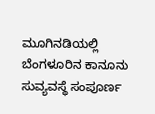ಮೂಗಿನಡಿಯಲ್ಲಿ ಬೆಂಗಳೂರಿನ ಕಾನೂನು ಸುವ್ಯವಸ್ಥೆ ಸಂಪೂರ್ಣ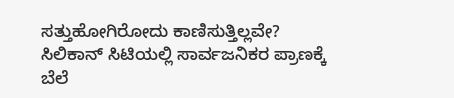ಸತ್ತುಹೋಗಿರೋದು ಕಾಣಿಸುತ್ತಿಲ್ಲವೇ? ಸಿಲಿಕಾನ್ ಸಿಟಿಯಲ್ಲಿ ಸಾರ್ವಜನಿಕರ ಪ್ರಾಣಕ್ಕೆ ಬೆಲೆ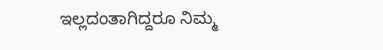ಇಲ್ಲದಂತಾಗಿದ್ದರೂ ನಿಮ್ಮ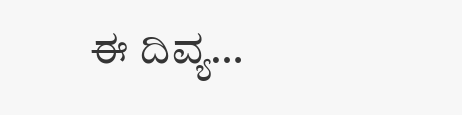ಈ ದಿವ್ಯ…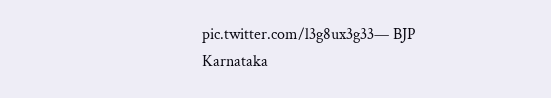pic.twitter.com/l3g8ux3g33— BJP Karnataka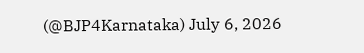(@BJP4Karnataka) July 6, 2026